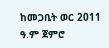ከመጋቢት ወር 2011 ዓ.ም ጀምሮ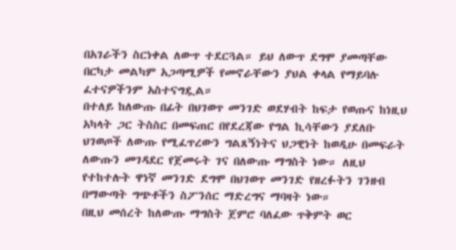በአገራችን ስርነቀል ለውጥ ተደርጓል። ይህ ለውጥ ደግሞ ያመጣቸው በርካታ መልካም አጋጣሚዎች የመኖራቸውን ያህል ቀላል የማይባሉ ፈተናዎችንም አስተናግዷል።
በተለይ ከለውጡ በፊት በህገወጥ መንገድ ወደሃብት ከፍታ የወጡና ከነዚህ አካላት ጋር ትስስር በመፍጠር በየደረጃው የግል ኪሳቸውን ያደለቡ ህገወጦች ለውጡ የሚፈጥረውን ግልጸኝነትና ህጋዊነት ከወዲሁ በመፍራት ለውጡን መገዳደር የጀመሩት ገና በለውጡ ማግስት ነው። ለዚህ የተከተሉት ዋነኛ መንገድ ደግሞ በህገወጥ መንገድ የዘረፉትን ገንዘብ በማውጣት ግጭቶችን ስፖንሰር ማድረግና ማባዛት ነው።
በዚህ መሰረት ከለውጡ ማግስት ጀምሮ ባለፈው ጥቅምት ወር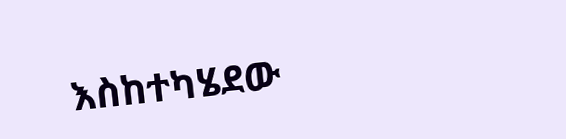እስከተካሄደው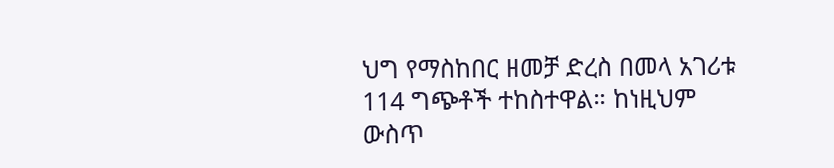ህግ የማስከበር ዘመቻ ድረስ በመላ አገሪቱ 114 ግጭቶች ተከስተዋል። ከነዚህም ውስጥ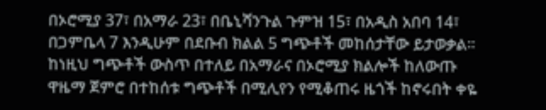በኦሮሚያ 37፣ በአማራ 23፣ በቤኒሻንጉል ጉምዝ 15፣ በአዲስ አበባ 14፣ በጋምቤላ 7 እንዲሁም በደቡብ ክልል 5 ግጭቶች መከሰታቸው ይታወቃል።
ከነዚህ ግጭቶች ውስጥ በተለይ በአማራና በኦሮሚያ ክልሎች ከለውጡ ዋዜማ ጀምሮ በተከሰቱ ግጭቶች በሚሊየን የሚቆጠሩ ዜጎች ከኖሩበት ቀዬ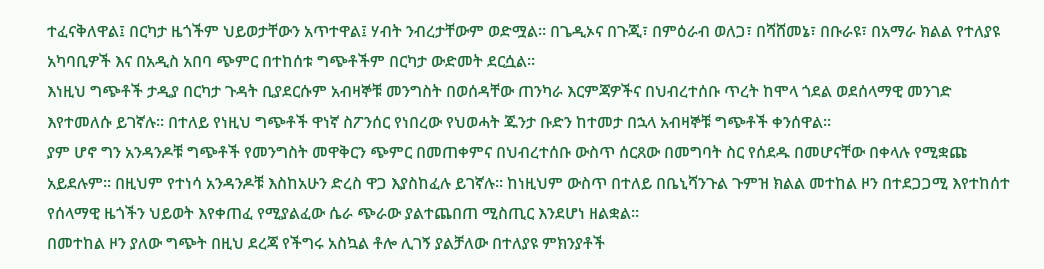ተፈናቅለዋል፤ በርካታ ዜጎችም ህይወታቸውን አጥተዋል፤ ሃብት ንብረታቸውም ወድሟል። በጌዲኦና በጉጂ፣ በምዕራብ ወለጋ፣ በሻሸመኔ፣ በቡራዩ፣ በአማራ ክልል የተለያዩ አካባቢዎች እና በአዲስ አበባ ጭምር በተከሰቱ ግጭቶችም በርካታ ውድመት ደርሷል።
እነዚህ ግጭቶች ታዲያ በርካታ ጉዳት ቢያደርሱም አብዛኞቹ መንግስት በወሰዳቸው ጠንካራ እርምጃዎችና በህብረተሰቡ ጥረት ከሞላ ጎደል ወደሰላማዊ መንገድ እየተመለሱ ይገኛሉ። በተለይ የነዚህ ግጭቶች ዋነኛ ስፖንሰር የነበረው የህወሓት ጁንታ ቡድን ከተመታ በኋላ አብዛኞቹ ግጭቶች ቀንሰዋል።
ያም ሆኖ ግን አንዳንዶቹ ግጭቶች የመንግስት መዋቅርን ጭምር በመጠቀምና በህብረተሰቡ ውስጥ ሰርጸው በመግባት ስር የሰደዱ በመሆናቸው በቀላሉ የሚቋጩ አይደሉም። በዚህም የተነሳ አንዳንዶቹ እስከአሁን ድረስ ዋጋ እያስከፈሉ ይገኛሉ። ከነዚህም ውስጥ በተለይ በቤኒሻንጉል ጉምዝ ክልል መተከል ዞን በተደጋጋሚ እየተከሰተ የሰላማዊ ዜጎችን ህይወት እየቀጠፈ የሚያልፈው ሴራ ጭራው ያልተጨበጠ ሚስጢር እንደሆነ ዘልቋል።
በመተከል ዞን ያለው ግጭት በዚህ ደረጃ የችግሩ አስኳል ቶሎ ሊገኝ ያልቻለው በተለያዩ ምክንያቶች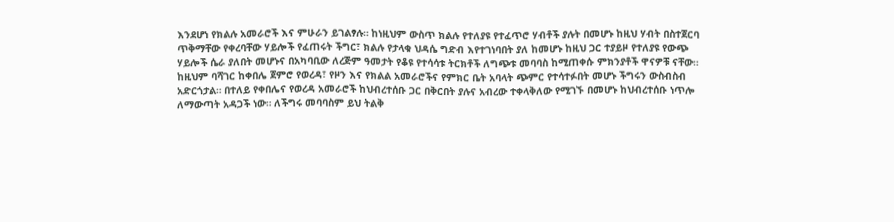እንደሆነ የክልሉ አመራሮች እና ምሁራን ይገልፃሉ። ከነዚህም ውስጥ ክልሉ የተለያዩ የተፈጥሮ ሃብቶች ያሉት በመሆኑ ከዚህ ሃብት በስተጀርባ ጥቅማቸው የቀረባቸው ሃይሎች የፈጠሩት ችግር፣ ክልሉ የታላቁ ህዳሴ ግድብ እየተገነባበት ያለ ከመሆኑ ከዚህ ጋር ተያይዞ የተለያዩ የውጭ ሃይሎች ሴራ ያለበት መሆኑና በአካባቢው ለረጅም ዓመታት የቆዩ የተሳሳቱ ትርክቶች ለግጭቱ መባባስ ከሚጠቀሱ ምክንያቶች ዋናዎቹ ናቸው።
ከዚህም ባሻገር ከቀበሌ ጀምሮ የወረዳ፣ የዞን እና የክልል አመራሮችና የምክር ቤት አባላት ጭምር የተሳተፉበት መሆኑ ችግሩን ውስብስብ አድርጎታል። በተለይ የቀበሌና የወረዳ አመራሮች ከህብረተሰቡ ጋር በቅርበት ያሉና አብረው ተቀላቅለው የሚገኙ በመሆኑ ከህብረተሰቡ ነጥሎ ለማውጣት አዳጋች ነው። ለችግሩ መባባስም ይህ ትልቅ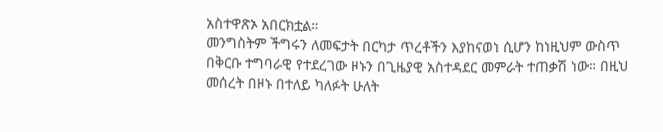አስተዋጽኦ አበርክቷል።
መንግስትም ችግሩን ለመፍታት በርካታ ጥረቶችን እያከናወነ ሲሆን ከነዚህም ውስጥ በቅርቡ ተግባራዊ የተደረገው ዞኑን በጊዜያዊ አስተዳደር መምራት ተጠቃሽ ነው። በዚህ መሰረት በዞኑ በተለይ ካለፉት ሁለት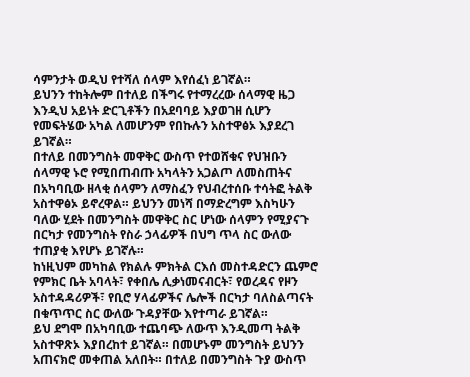ሳምንታት ወዲህ የተሻለ ሰላም እየሰፈነ ይገኛል።
ይህንን ተከትሎም በተለይ በችግሩ የተማረረው ሰላማዊ ዜጋ እንዲህ አይነት ድርጊቶችን በአደባባይ እያወገዘ ሲሆን የመፍትሄው አካል ለመሆንም የበኩሉን አስተዋፅኦ እያደረገ ይገኛል።
በተለይ በመንግስት መዋቅር ውስጥ የተወሸቁና የህዝቡን ሰላማዊ ኑሮ የሚበጠብጡ አካላትን አጋልጦ ለመስጠትና በአካባቢው ዘላቂ ሰላምን ለማስፈን የህብረተሰቡ ተሳትፎ ትልቅ አስተዋፅኦ ይኖረዋል። ይህንን መነሻ በማድረግም እስካሁን ባለው ሂደት በመንግስት መዋቅር ስር ሆነው ሰላምን የሚያናጉ በርካታ የመንግስት የስራ ኃላፊዎች በህግ ጥላ ስር ውለው ተጠያቂ እየሆኑ ይገኛሉ።
ከነዚህም መካከል የክልሉ ምክትል ርእሰ መስተዳድርን ጨምሮ የምክር ቤት አባላት፣ የቀበሌ ሊቃነመናብርት፣ የወረዳና የዞን አስተዳዳሪዎች፣ የቢሮ ሃላፊዎችና ሌሎች በርካታ ባለስልጣናት በቁጥጥር ስር ውለው ጉዳያቸው እየተጣራ ይገኛል።
ይህ ደግሞ በአካባቢው ተጨባጭ ለውጥ እንዲመጣ ትልቅ አስተዋጽኦ እያበረከተ ይገኛል። በመሆኑም መንግስት ይህንን አጠናክሮ መቀጠል አለበት። በተለይ በመንግስት ጉያ ውስጥ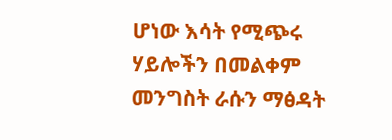ሆነው እሳት የሚጭሩ ሃይሎችን በመልቀም መንግስት ራሱን ማፅዳት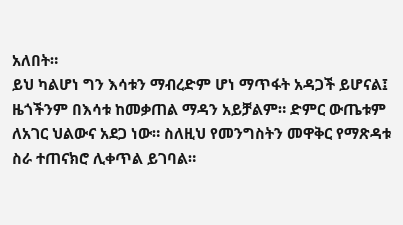አለበት።
ይህ ካልሆነ ግን እሳቱን ማብረድም ሆነ ማጥፋት አዳጋች ይሆናል፤ ዜጎችንም በእሳቱ ከመቃጠል ማዳን አይቻልም። ድምር ውጤቱም ለአገር ህልውና አደጋ ነው። ስለዚህ የመንግስትን መዋቅር የማጽዳቱ ስራ ተጠናክሮ ሊቀጥል ይገባል።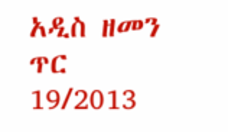አዲስ ዘመን ጥር 19/2013